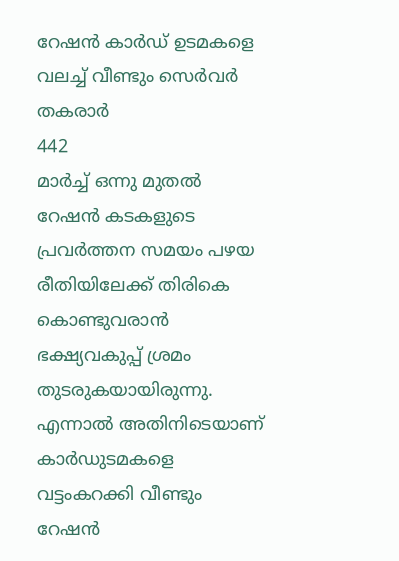റേഷൻ കാർഡ് ഉടമകളെ വലച്ച് വീണ്ടും സെർവർ തകരാർ
442
മാർച്ച് ഒന്നു മുതൽ റേഷൻ കടകളുടെ പ്രവർത്തന സമയം പഴയ രീതിയിലേക്ക് തിരികെ കൊണ്ടുവരാൻ ഭക്ഷ്യവകുപ്പ് ശ്രമം തുടരുകയായിരുന്നു. എന്നാൽ അതിനിടെയാണ് കാർഡുടമകളെ വട്ടംകറക്കി വീണ്ടും റേഷൻ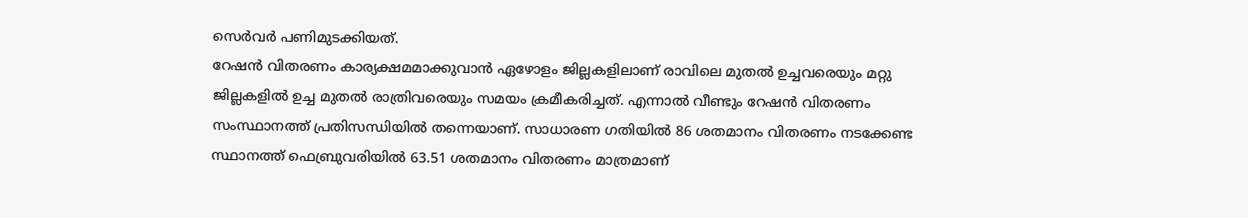സെർവർ പണിമുടക്കിയത്.
റേഷൻ വിതരണം കാര്യക്ഷമമാക്കുവാൻ ഏഴോളം ജില്ലകളിലാണ് രാവിലെ മുതൽ ഉച്ചവരെയും മറ്റു ജില്ലകളിൽ ഉച്ച മുതൽ രാത്രിവരെയും സമയം ക്രമീകരിച്ചത്. എന്നാൽ വീണ്ടും റേഷൻ വിതരണം സംസ്ഥാനത്ത് പ്രതിസന്ധിയിൽ തന്നെയാണ്. സാധാരണ ഗതിയിൽ 86 ശതമാനം വിതരണം നടക്കേണ്ട സ്ഥാനത്ത് ഫെബ്രുവരിയിൽ 63.51 ശതമാനം വിതരണം മാത്രമാണ്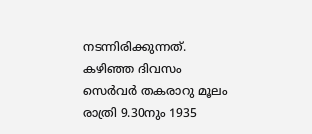നടന്നിരിക്കുന്നത്.
കഴിഞ്ഞ ദിവസം സെർവർ തകരാറു മൂലം രാത്രി 9.30നും 1935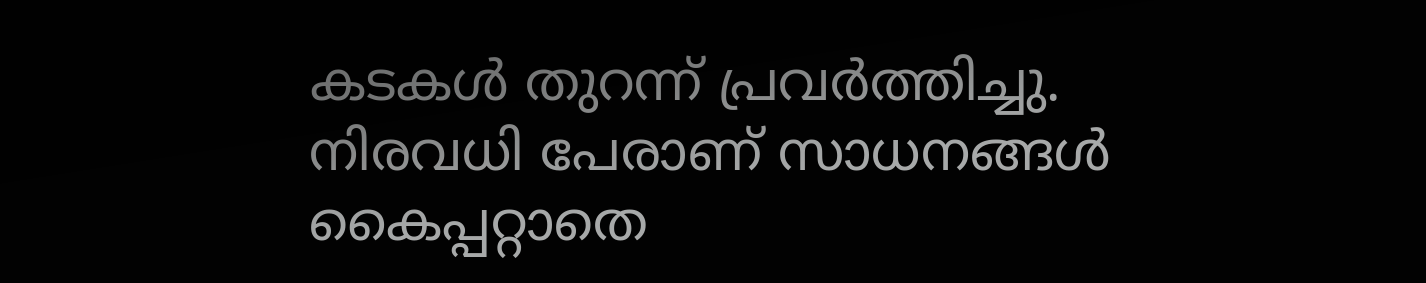കടകൾ തുറന്ന് പ്രവർത്തിച്ചു. നിരവധി പേരാണ് സാധനങ്ങൾ കൈപ്പറ്റാതെ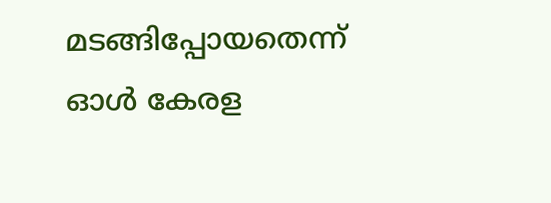മടങ്ങിപ്പോയതെന്ന് ഓൾ കേരള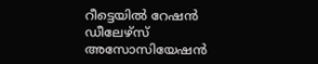റീട്ടെയിൽ റേഷൻ ഡീലേഴ്സ് അസോസിയേഷൻ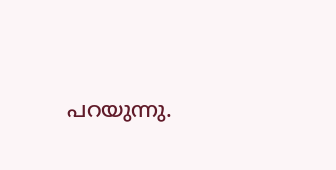പറയുന്നു.